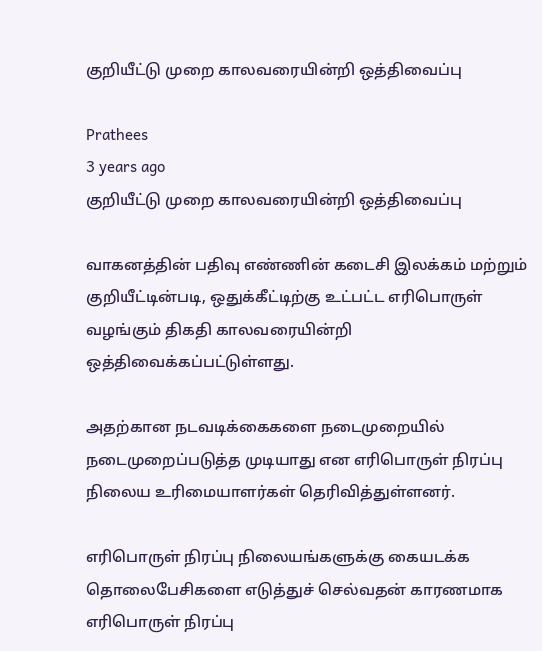குறியீட்டு முறை காலவரையின்றி ஒத்திவைப்பு

Prathees
3 years ago
குறியீட்டு முறை காலவரையின்றி ஒத்திவைப்பு

வாகனத்தின் பதிவு எண்ணின் கடைசி இலக்கம் மற்றும் குறியீட்டின்படி, ஒதுக்கீட்டிற்கு உட்பட்ட எரிபொருள் வழங்கும் திகதி காலவரையின்றி ஒத்திவைக்கப்பட்டுள்ளது.

அதற்கான நடவடிக்கைகளை நடைமுறையில் நடைமுறைப்படுத்த முடியாது என எரிபொருள் நிரப்பு நிலைய உரிமையாளர்கள் தெரிவித்துள்ளனர்.

எரிபொருள் நிரப்பு நிலையங்களுக்கு கையடக்க தொலைபேசிகளை எடுத்துச் செல்வதன் காரணமாக எரிபொருள் நிரப்பு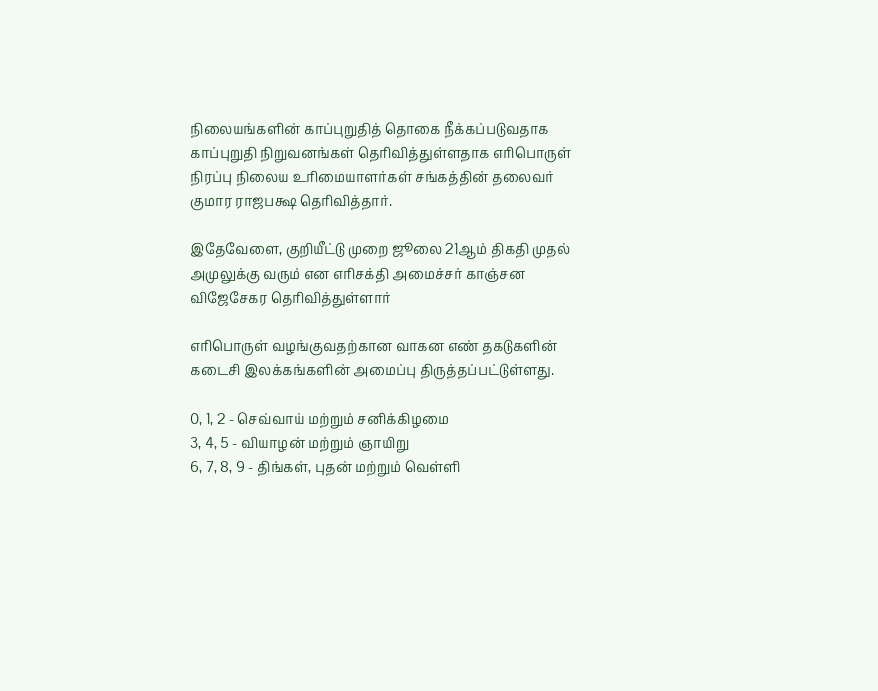நிலையங்களின் காப்புறுதித் தொகை நீக்கப்படுவதாக காப்புறுதி நிறுவனங்கள் தெரிவித்துள்ளதாக எரிபொருள் நிரப்பு நிலைய உரிமையாளர்கள் சங்கத்தின் தலைவர் குமார ராஜபக்ஷ தெரிவித்தார்.

இதேவேளை, குறியீட்டு முறை ஜூலை 21ஆம் திகதி முதல் அமுலுக்கு வரும் என எரிசக்தி அமைச்சர் காஞ்சன விஜேசேகர தெரிவித்துள்ளார்

எரிபொருள் வழங்குவதற்கான வாகன எண் தகடுகளின் கடைசி இலக்கங்களின் அமைப்பு திருத்தப்பட்டுள்ளது.

0, 1, 2 - செவ்வாய் மற்றும் சனிக்கிழமை
3, 4, 5 - வியாழன் மற்றும் ஞாயிறு
6, 7, 8, 9 - திங்கள், புதன் மற்றும் வெள்ளி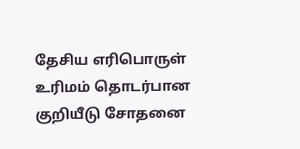தேசிய எரிபொருள் உரிமம் தொடர்பான குறியீடு சோதனை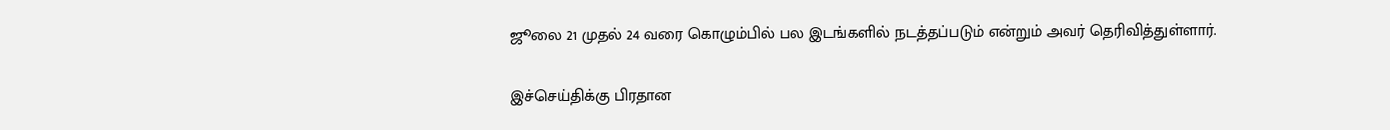ஜூலை 21 முதல் 24 வரை கொழும்பில் பல இடங்களில் நடத்தப்படும் என்றும் அவர் தெரிவித்துள்ளார்.

இச்செய்திக்கு பிரதான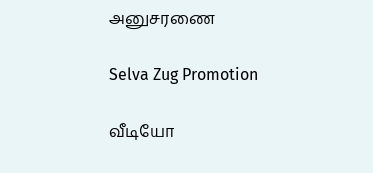அனுசரணை

Selva Zug Promotion

வீடியோ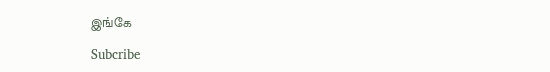இங்கே

Subcribe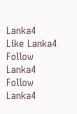Lanka4
Like Lanka4
Follow Lanka4
Follow Lanka4